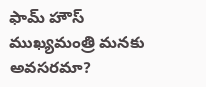ఫామ్ హౌస్ ముఖ్యమంత్రి మనకు అవసరమా?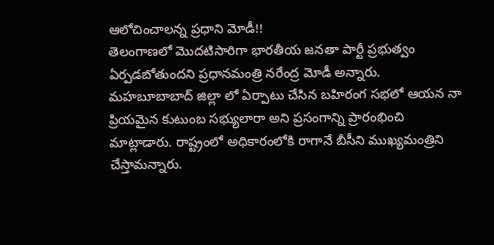ఆలోచించాలన్న ప్రధాని మోడీ!!
తెలంగాణలో మొదటిసారిగా భారతీయ జనతా పార్టీ ప్రభుత్వం ఏర్పడబోతుందని ప్రధానమంత్రి నరేంద్ర మోడీ అన్నారు. మహబూబాబాద్ జిల్లా లో ఏర్పాటు చేసిన బహిరంగ సభలో ఆయన నా ప్రియమైన కుటుంబ సభ్యులారా అని ప్రసంగాన్ని ప్రారంభించి మాట్లాడారు. రాష్ట్రంలో అధికారంలోకి రాగానే బీసీని ముఖ్యమంత్రిని చేస్తామన్నారు.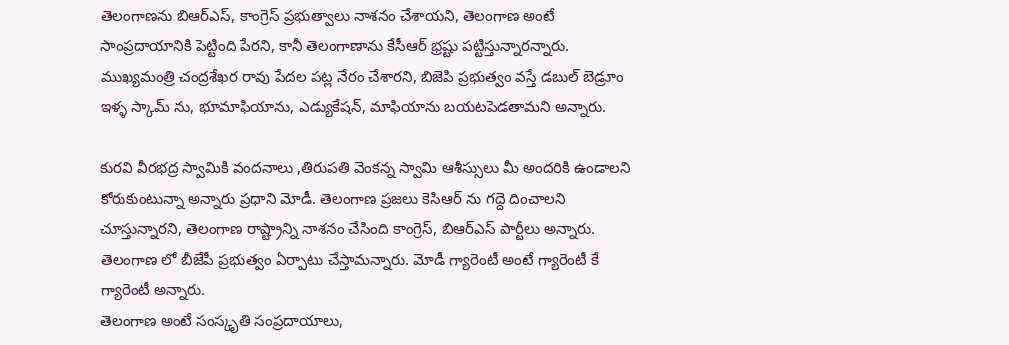తెలంగాణను బిఆర్ఎస్, కాంగ్రెస్ ప్రభుత్వాలు నాశనం చేశాయని, తెలంగాణ అంటే సాంప్రదాయానికి పెట్టింది పేరని, కానీ తెలంగాణాను కేసీఆర్ భ్రష్టు పట్టిస్తున్నారన్నారు. ముఖ్యమంత్రి చంద్రశేఖర రావు పేదల పట్ల నేరం చేశారని, బిజెపి ప్రభుత్వం వస్తే డబుల్ బెడ్రూం ఇళ్ళ స్కామ్ ను, భూమాఫియాను, ఎడ్యుకేషన్, మాఫియాను బయటపెడతామని అన్నారు.

కురవి వీరభద్ర స్వామికి వందనాలు ,తిరుపతి వెంకన్న స్వామి ఆశీస్సులు మీ అందరికి ఉండాలని కోరుకుంటున్నా అన్నారు ప్రధాని మోడీ. తెలంగాణ ప్రజలు కెసిఆర్ ను గద్దె దించాలని చూస్తున్నారని, తెలంగాణ రాష్ట్రాన్ని నాశనం చేసింది కాంగ్రెస్, బిఆర్ఎస్ పార్టీలు అన్నారు. తెలంగాణ లో బీజేపీ ప్రభుత్వం ఏర్పాటు చేస్తామన్నారు. మోడీ గ్యారెంటీ అంటే గ్యారెంటీ కే గ్యారెంటీ అన్నారు.
తెలంగాణ అంటే సంస్కృతి సంప్రదాయాలు,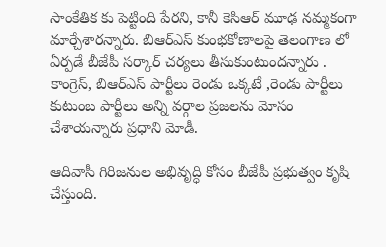సాంకేతిక కు పెట్టింది పేరని, కానీ కెసిఆర్ మూఢ నమ్మకంగా మార్చేశారన్నారు. బిఆర్ఎస్ కుంభకోణాలపై తెలంగాణ లో ఏర్పడే బీజేపీ సర్కార్ చర్యలు తీసుకుంటుందన్నారు . కాంగ్రెస్, బిఆర్ఎస్ పార్టీలు రెండు ఒక్కటే ,రెండు పార్టీలు కుటుంబ పార్టీలు అన్ని వర్గాల ప్రజలను మోసం చేశాయన్నారు ప్రధాని మోడీ.

ఆదివాసీ గిరిజనుల అభివృద్ధి కోసం బీజేపీ ప్రభుత్వం కృషి చేస్తుంది.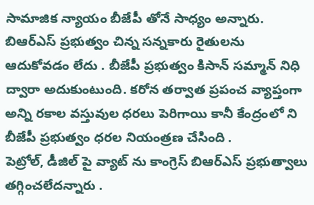సామాజిక న్యాయం బీజేపీ తోనే సాధ్యం అన్నారు. బిఆర్ఎస్ ప్రభుత్వం చిన్న సన్నకారు రైతులను ఆదుకోవడం లేదు . బీజేపీ ప్రభుత్వం కిసాన్ సమ్మాన్ నిధి ద్వారా అదుకుంటుంది. కరోన తర్వాత ప్రపంచ వ్యాప్తంగా అన్ని రకాల వస్తువుల ధరలు పెరిగాయి కానీ కేంద్రంలో ని బీజేపీ ప్రభుత్వం ధరల నియంత్రణ చేసింది .
పెట్రోల్, డీజిల్ పై వ్యాట్ ను కాంగ్రెస్ బిఆర్ఎస్ ప్రభుత్వాలు తగ్గించలేదన్నారు .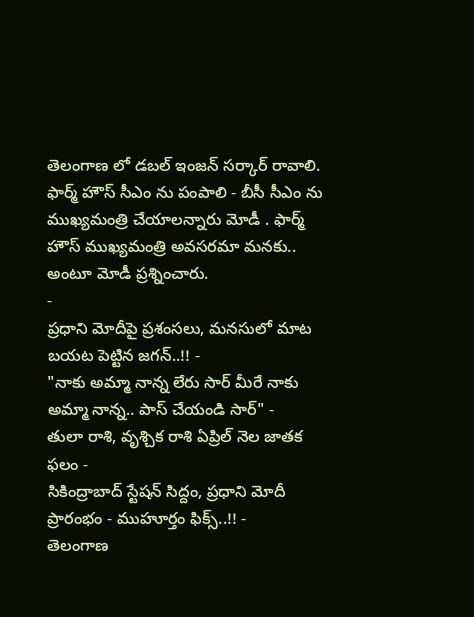తెలంగాణ లో డబల్ ఇంజన్ సర్కార్ రావాలి. ఫార్మ్ హౌస్ సీఎం ను పంపాలి - బీసీ సీఎం ను ముఖ్యమంత్రి చేయాలన్నారు మోడీ . ఫార్మ్ హౌస్ ముఖ్యమంత్రి అవసరమా మనకు.. అంటూ మోడీ ప్రశ్నించారు.
-
ప్రధాని మోదీపై ప్రశంసలు, మనసులో మాట బయట పెట్టిన జగన్..!! -
"నాకు అమ్మా నాన్న లేరు సార్ మీరే నాకు అమ్మా నాన్న.. పాస్ చేయండి సార్" -
తులా రాశి, వృశ్చిక రాశి ఏప్రిల్ నెల జాతక ఫలం -
సికింద్రాబాద్ స్టేషన్ సిద్దం, ప్రధాని మోదీ ప్రారంభం - ముహూర్తం ఫిక్స్..!! -
తెలంగాణ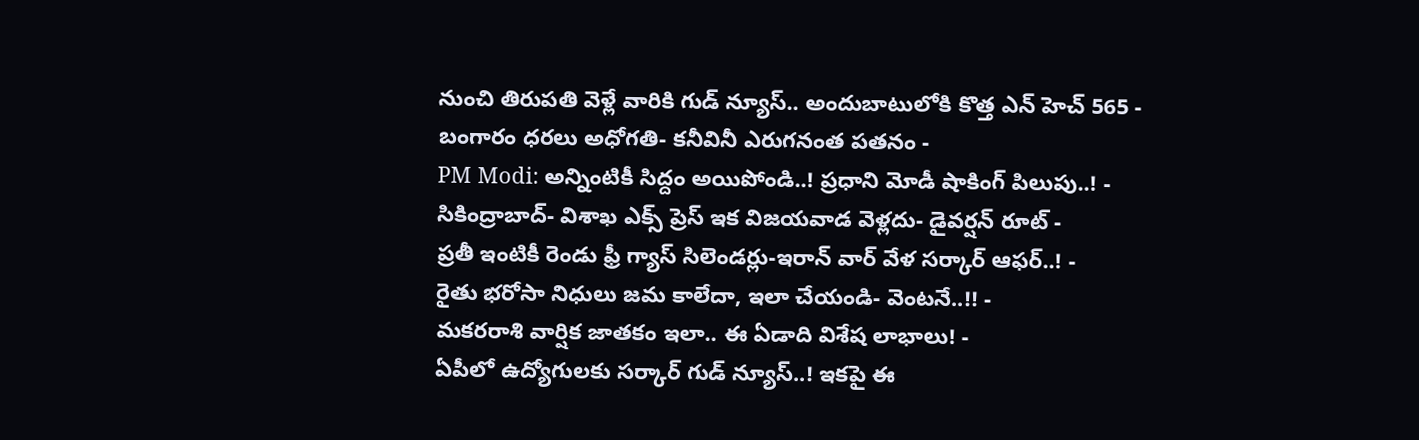నుంచి తిరుపతి వెళ్లే వారికి గుడ్ న్యూస్.. అందుబాటులోకి కొత్త ఎన్ హెచ్ 565 -
బంగారం ధరలు అధోగతి- కనీవినీ ఎరుగనంత పతనం -
PM Modi: అన్నింటికీ సిద్దం అయిపోండి..! ప్రధాని మోడీ షాకింగ్ పిలుపు..! -
సికింద్రాబాద్- విశాఖ ఎక్స్ ప్రెస్ ఇక విజయవాడ వెళ్లదు- డైవర్షన్ రూట్ -
ప్రతీ ఇంటికీ రెండు ఫ్రీ గ్యాస్ సిలెండర్లు-ఇరాన్ వార్ వేళ సర్కార్ ఆఫర్..! -
రైతు భరోసా నిధులు జమ కాలేదా, ఇలా చేయండి- వెంటనే..!! -
మకరరాశి వార్షిక జాతకం ఇలా.. ఈ ఏడాది విశేష లాభాలు! -
ఏపీలో ఉద్యోగులకు సర్కార్ గుడ్ న్యూస్..! ఇకపై ఈ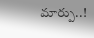మార్పు..!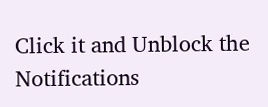Click it and Unblock the Notifications